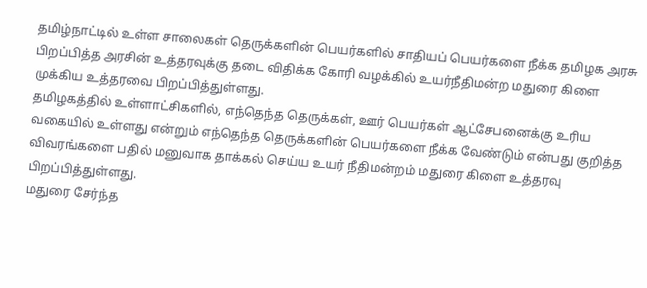தமிழ்நாட்டில் உள்ள சாலைகள் தெருக்களின் பெயர்களில் சாதியப் பெயர்களை நீக்க தமிழக அரசு பிறப்பித்த அரசின் உத்தரவுக்கு தடை விதிக்க கோரி வழக்கில் உயர்நீதிமன்ற மதுரை கிளை முக்கிய உத்தரவை பிறப்பித்துள்ளது.
தமிழகத்தில் உள்ளாட்சிகளில், எந்தெந்த தெருக்கள், ஊர் பெயர்கள் ஆட்சேபனைக்கு உரிய வகையில் உள்ளது என்றும் எந்தெந்த தெருக்களின் பெயர்களை நீக்க வேண்டும் என்பது குறித்த விவரங்களை பதில் மனுவாக தாக்கல் செய்ய உயர் நீதிமன்றம் மதுரை கிளை உத்தரவு பிறப்பித்துள்ளது.
மதுரை சேர்ந்த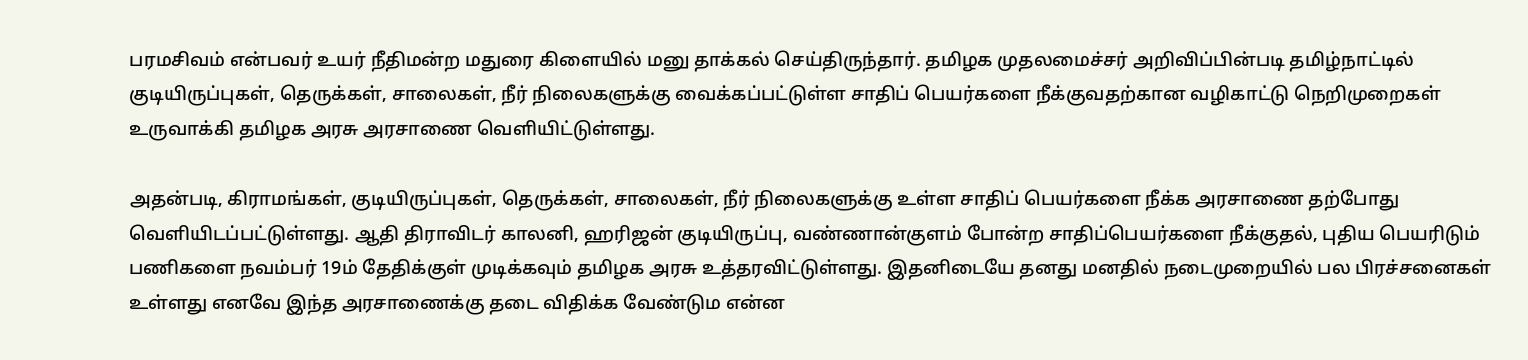பரமசிவம் என்பவர் உயர் நீதிமன்ற மதுரை கிளையில் மனு தாக்கல் செய்திருந்தார். தமிழக முதலமைச்சர் அறிவிப்பின்படி தமிழ்நாட்டில் குடியிருப்புகள், தெருக்கள், சாலைகள், நீர் நிலைகளுக்கு வைக்கப்பட்டுள்ள சாதிப் பெயர்களை நீக்குவதற்கான வழிகாட்டு நெறிமுறைகள் உருவாக்கி தமிழக அரசு அரசாணை வெளியிட்டுள்ளது.

அதன்படி, கிராமங்கள், குடியிருப்புகள், தெருக்கள், சாலைகள், நீர் நிலைகளுக்கு உள்ள சாதிப் பெயர்களை நீக்க அரசாணை தற்போது வெளியிடப்பட்டுள்ளது. ஆதி திராவிடர் காலனி, ஹரிஜன் குடியிருப்பு, வண்ணான்குளம் போன்ற சாதிப்பெயர்களை நீக்குதல், புதிய பெயரிடும் பணிகளை நவம்பர் 19ம் தேதிக்குள் முடிக்கவும் தமிழக அரசு உத்தரவிட்டுள்ளது. இதனிடையே தனது மனதில் நடைமுறையில் பல பிரச்சனைகள் உள்ளது எனவே இந்த அரசாணைக்கு தடை விதிக்க வேண்டும என்ன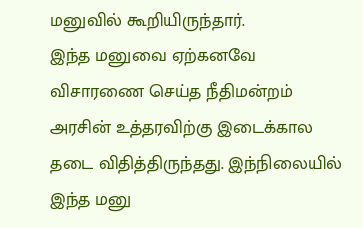மனுவில் கூறியிருந்தார்.
இந்த மனுவை ஏற்கனவே விசாரணை செய்த நீதிமன்றம் அரசின் உத்தரவிற்கு இடைக்கால தடை விதித்திருந்தது. இந்நிலையில் இந்த மனு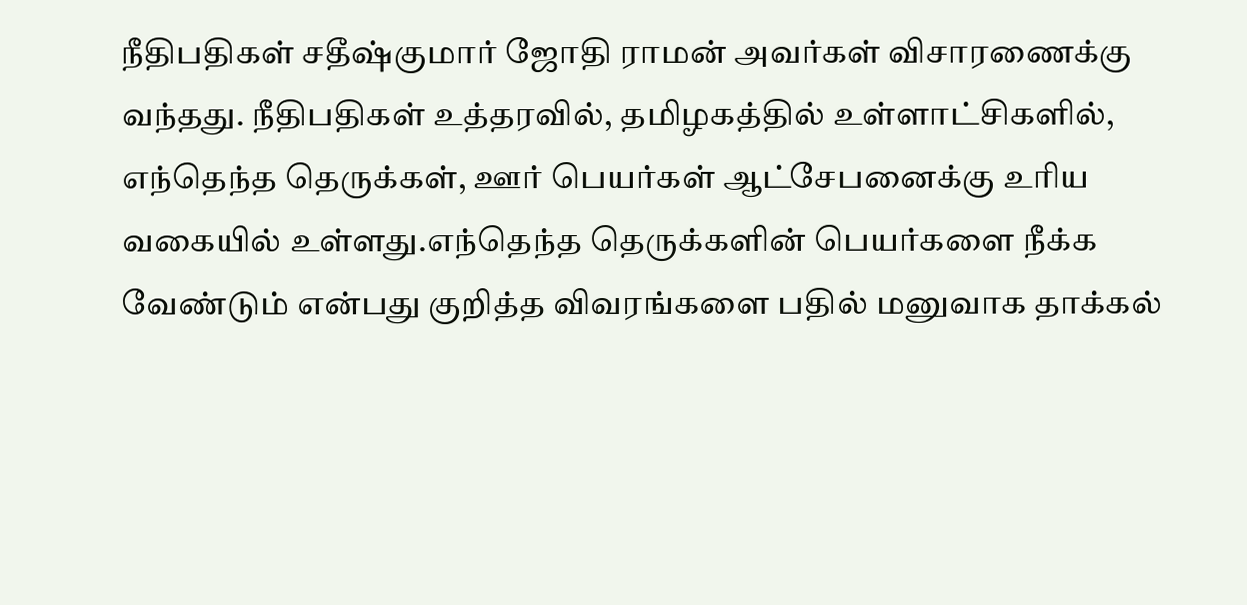நீதிபதிகள் சதீஷ்குமார் ஜோதி ராமன் அவர்கள் விசாரணைக்கு வந்தது. நீதிபதிகள் உத்தரவில், தமிழகத்தில் உள்ளாட்சிகளில், எந்தெந்த தெருக்கள், ஊர் பெயர்கள் ஆட்சேபனைக்கு உரிய வகையில் உள்ளது.எந்தெந்த தெருக்களின் பெயர்களை நீக்க வேண்டும் என்பது குறித்த விவரங்களை பதில் மனுவாக தாக்கல்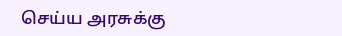செய்ய அரசுக்கு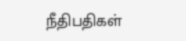நீதிபதிகள்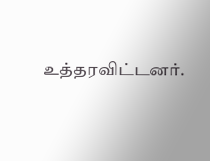உத்தரவிட்டனர்.